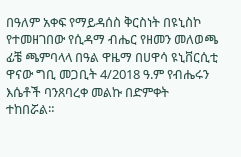በዓለም አቀፍ የማይዳሰስ ቅርስነት በዩኒስኮ የተመዘገበው የሲዳማ ብሔር የዘመን መለወጫ ፊቼ ጫምባላላ በዓል ዋዜማ በሀዋሳ ዩኒቨርሲቲ ዋናው ግቢ መጋቢት 4/2018 ዓ.ም የብሔሩን እሴቶች ባንጸባረቀ መልኩ በድምቀት ተከበሯል።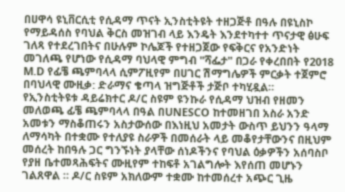በሀዋሳ ዩኒቨርሲቲ የሲዳማ ጥናት ኢንስቲትዩት ተዘጋጅቶ በዓሉ በዩኒስኮ የማይዳሰስ የባህል ቅርስ መዝገብ ላይ እንዴት እንደተካተተ ጥናታዊ ፅሁፍ ገለጻ የተደረገበትና በሁሉም ኮሌጆች የተዘጋጀው የፍቅርና የአንድነት መገለጫ የሆነው የሲዳማ ባህላዊ ምግብ "ሻፌታ" በጋራ የቀረበበት የ2018 M.D የፊቼ ጫምባላላ ሲምፖዚየም በሀገር ሽማግሌዎች ምርቃት ተጀምሮ በባህላዊ ሙዚቃ: ድራማና ቄጣላ ዝግጅቶች ታጅቦ ተካሂዷል።
የኢንስቲትዩቱ ዳይሬክተር ዶ/ር ስዩም ዩንኩራ የሲዳማ ህዝብ የዘመን መለወጫ ፊቼ ጫምባላላ በዓል በUNESCO ከተመዘገበ አስራ አንድ አመቱን ማስቆጠሩን አስታውሰው በእነዚህ አመታት ውስጥ ይህንን ዓላማ ለማሳካት በተቋሙ የተለያዩ ስራዎች በመሰራት ላይ መቆየታቸውንና በዚህም መሰረት ከበዓሉ ጋር ግንኙነት ያላቸው ሰነዶችንና የባህል ዕቃዎችን አሰባስቦ የያዘ ቤተመጻሕፍትና ሙዚየም ተከፍቶ አገልግሎት እየሰጠ መሆኑን ገልጸዋል ። ዶ/ር ስዩም አክለውም ተቋሙ ከተመሰረተ አጭር ጊዜ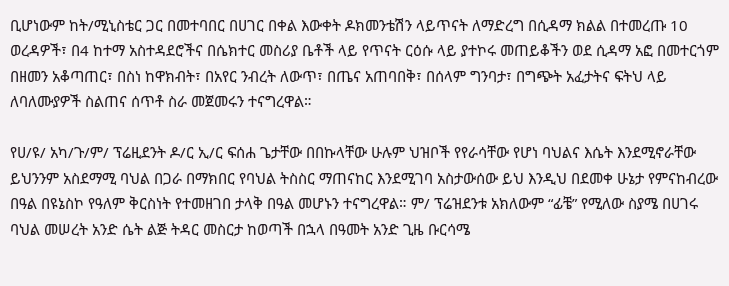ቢሆነውም ከት/ሚኒስቴር ጋር በመተባበር በሀገር በቀል እውቀት ዶክመንቴሽን ላይጥናት ለማድረግ በሲዳማ ክልል በተመረጡ 10 ወረዳዎች፣ በ4 ከተማ አስተዳደሮችና በሴክተር መስሪያ ቤቶች ላይ የጥናት ርዕሱ ላይ ያተኮሩ መጠይቆችን ወደ ሲዳማ አፎ በመተርጎም በዘመን አቆጣጠር፣ በስነ ከዋክብት፣ በአየር ንብረት ለውጥ፣ በጤና አጠባበቅ፣ በሰላም ግንባታ፣ በግጭት አፈታትና ፍትህ ላይ ለባለሙያዎች ስልጠና ሰጥቶ ስራ መጀመሩን ተናግረዋል።

የሀ/ዩ/ አካ/ጉ/ም/ ፕሬዚደንት ዶ/ር ኢ/ር ፍሰሐ ጌታቸው በበኩላቸው ሁሉም ህዝቦች የየራሳቸው የሆነ ባህልና እሴት እንደሚኖራቸው ይህንንም አስደማሚ ባህል በጋራ በማክበር የባህል ትስስር ማጠናከር እንደሚገባ አስታውሰው ይህ እንዲህ በደመቀ ሁኔታ የምናከብረው በዓል በዩኔስኮ የዓለም ቅርስነት የተመዘገበ ታላቅ በዓል መሆኑን ተናግረዋል። ም/ ፕሬዝደንቱ አክለውም “ፊቼ” የሚለው ስያሜ በሀገሩ ባህል መሠረት አንድ ሴት ልጅ ትዳር መስርታ ከወጣች በኋላ በዓመት አንድ ጊዜ ቡርሳሜ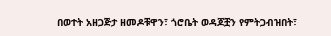በወተት አዘጋጅታ ዘመዶቹዋን፣ ጎሮቤት ወዳጆቿን የምትጋብዝበት፣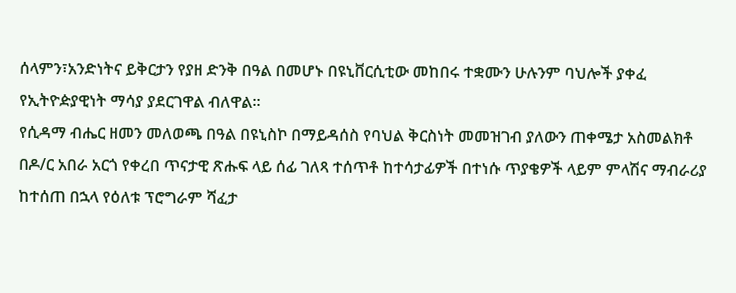ሰላምን፣አንድነትና ይቅርታን የያዘ ድንቅ በዓል በመሆኑ በዩኒቨርሲቲው መከበሩ ተቋሙን ሁሉንም ባህሎች ያቀፈ የኢትዮዽያዊነት ማሳያ ያደርገዋል ብለዋል።
የሲዳማ ብሔር ዘመን መለወጫ በዓል በዩኒስኮ በማይዳሰስ የባህል ቅርስነት መመዝገብ ያለውን ጠቀሜታ አስመልክቶ በዶ/ር አበራ አርጎ የቀረበ ጥናታዊ ጽሑፍ ላይ ሰፊ ገለጻ ተሰጥቶ ከተሳታፊዎች በተነሱ ጥያቄዎች ላይም ምላሽና ማብራሪያ ከተሰጠ በኋላ የዕለቱ ፕሮግራም ሻፈታ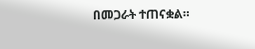በመጋራት ተጠናቋል።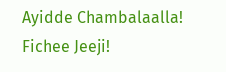Ayidde Chambalaalla!
Fichee Jeeji!